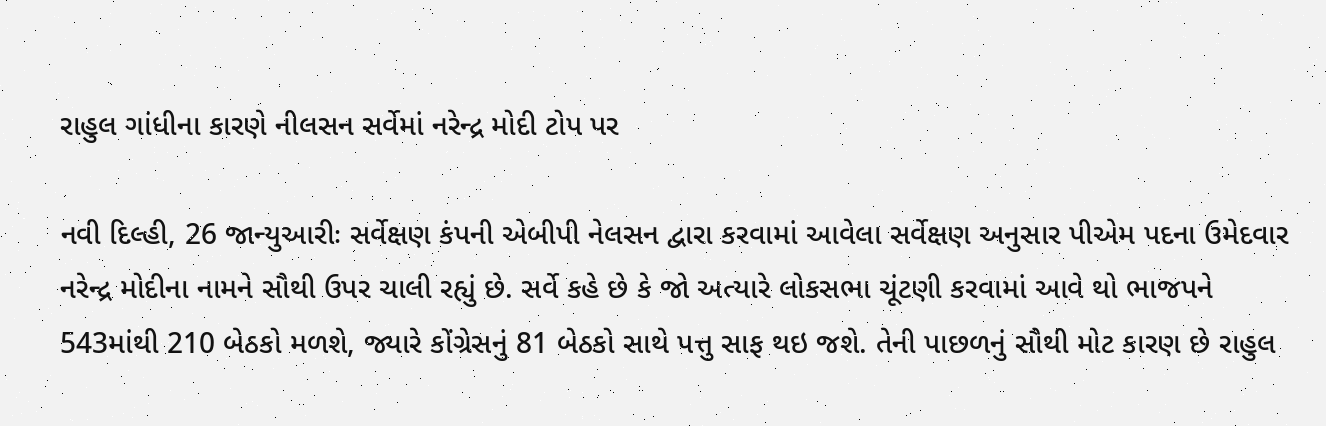રાહુલ ગાંધીના કારણે નીલસન સર્વેમાં નરેન્દ્ર મોદી ટોપ પર

નવી દિલ્હી, 26 જાન્યુઆરીઃ સર્વેક્ષણ કંપની એબીપી નેલસન દ્વારા કરવામાં આવેલા સર્વેક્ષણ અનુસાર પીએમ પદના ઉમેદવાર નરેન્દ્ર મોદીના નામને સૌથી ઉપર ચાલી રહ્યું છે. સર્વે કહે છે કે જો અત્યારે લોકસભા ચૂંટણી કરવામાં આવે થો ભાજપને 543માંથી 210 બેઠકો મળશે, જ્યારે કોંગ્રેસનું 81 બેઠકો સાથે પત્તુ સાફ થઇ જશે. તેની પાછળનું સૌથી મોટ કારણ છે રાહુલ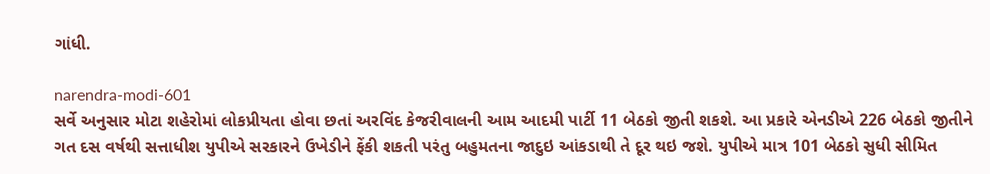ગાંધી.

narendra-modi-601
સર્વે અનુસાર મોટા શહેરોમાં લોકપ્રીયતા હોવા છતાં અરવિંદ કેજરીવાલની આમ આદમી પાર્ટી 11 બેઠકો જીતી શકશે. આ પ્રકારે એનડીએ 226 બેઠકો જીતીને ગત દસ વર્ષથી સત્તાધીશ યુપીએ સરકારને ઉખેડીને ફેંકી શકતી પરંતુ બહુમતના જાદુઇ આંકડાથી તે દૂર થઇ જશે. યુપીએ માત્ર 101 બેઠકો સુધી સીમિત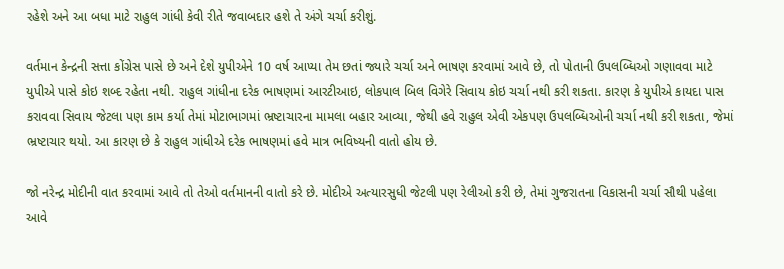રહેશે અને આ બધા માટે રાહુલ ગાંધી કેવી રીતે જવાબદાર હશે તે અંગે ચર્ચા કરીશું.

વર્તમાન કેન્દ્રની સત્તા કોંગ્રેસ પાસે છે અને દેશે યુપીએને 10 વર્ષ આપ્યા તેમ છતાં જ્યારે ચર્ચા અને ભાષણ કરવામાં આવે છે, તો પોતાની ઉપલબ્ધિઓ ગણાવવા માટે યુપીએ પાસે કોઇ શબ્દ રહેતા નથી. રાહુલ ગાંધીના દરેક ભાષણમાં આરટીઆઇ, લોકપાલ બિલ વિગેરે સિવાય કોઇ ચર્ચા નથી કરી શકતા. કારણ કે યુપીએ કાયદા પાસ કરાવવા સિવાય જેટલા પણ કામ કર્યા તેમાં મોટાભાગમાં ભ્રષ્ટાચારના મામલા બહાર આવ્યા, જેથી હવે રાહુલ એવી એકપણ ઉપલબ્ધિઓની ચર્ચા નથી કરી શકતા, જેમાં ભ્રષ્ટાચાર થયો. આ કારણ છે કે રાહુલ ગાંધીએ દરેક ભાષણમાં હવે માત્ર ભવિષ્યની વાતો હોય છે.

જો નરેન્દ્ર મોદીની વાત કરવામાં આવે તો તેઓ વર્તમાનની વાતો કરે છે. મોદીએ અત્યારસુધી જેટલી પણ રેલીઓ કરી છે, તેમાં ગુજરાતના વિકાસની ચર્ચા સૌથી પહેલા આવે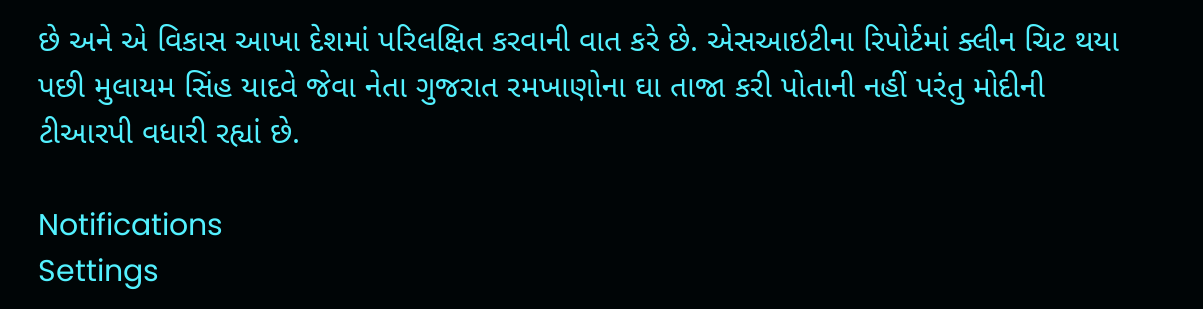છે અને એ વિકાસ આખા દેશમાં પરિલક્ષિત કરવાની વાત કરે છે. એસઆઇટીના રિપોર્ટમાં ક્લીન ચિટ થયા પછી મુલાયમ સિંહ યાદવે જેવા નેતા ગુજરાત રમખાણોના ઘા તાજા કરી પોતાની નહીં પરંતુ મોદીની ટીઆરપી વધારી રહ્યાં છે.

Notifications
Settings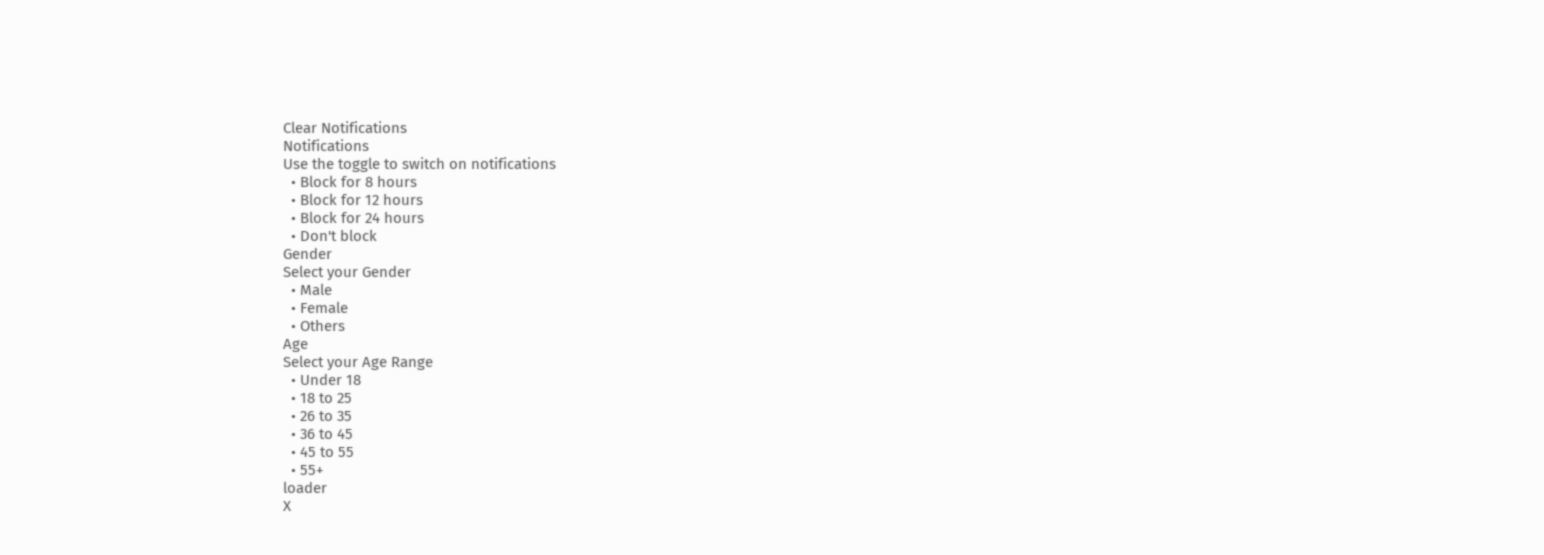Clear Notifications
Notifications
Use the toggle to switch on notifications
  • Block for 8 hours
  • Block for 12 hours
  • Block for 24 hours
  • Don't block
Gender
Select your Gender
  • Male
  • Female
  • Others
Age
Select your Age Range
  • Under 18
  • 18 to 25
  • 26 to 35
  • 36 to 45
  • 45 to 55
  • 55+
loader
X